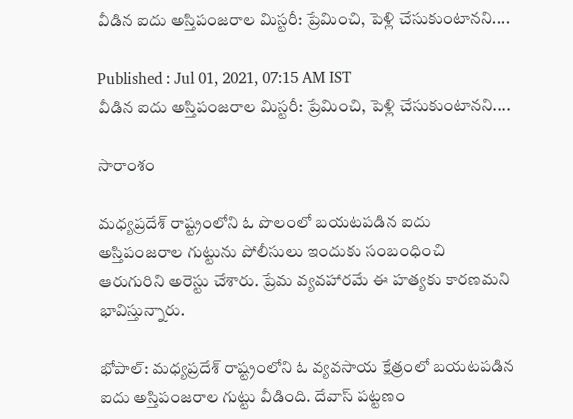వీడిన ఐదు అస్తిపంజరాల మిస్టరీ: ప్రేమించి, పెళ్లి చేసుకుంటానని....

Published : Jul 01, 2021, 07:15 AM IST
వీడిన ఐదు అస్తిపంజరాల మిస్టరీ: ప్రేమించి, పెళ్లి చేసుకుంటానని....

సారాంశం

మధ్యప్రదేశ్ రాష్ట్రంలోని ఓ పొలంలో బయటపడిన ఐదు అస్తిపంజరాల గుట్టును పోలీసులు ఇందుకు సంబంధించి ఆరుగురిని అరెస్టు చేశారు. ప్రేమ వ్యవహారమే ఈ హత్యకు కారణమని భావిస్తున్నారు.

భోపాల్: మధ్యప్రదేశ్ రాష్ట్రంలోని ఓ వ్యవసాయ క్షేత్రంలో బయటపడిన ఐదు అస్తిపంజరాల గుట్టు వీడింది. దేవాస్ పట్టణం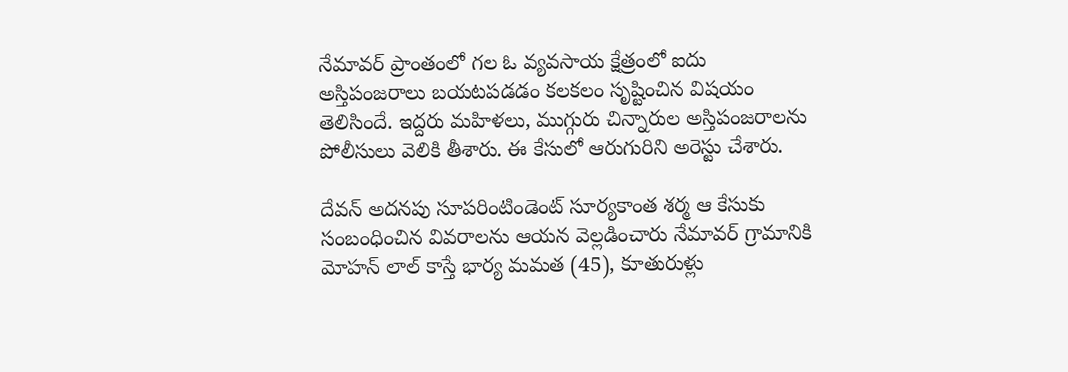నేమావర్ ప్రాంతంలో గల ఓ వ్యవసాయ క్షేత్రంలో ఐదు అస్తిపంజరాలు బయటపడడం కలకలం సృష్టించిన విషయం తెలిసిందే. ఇద్దరు మహిళలు, ముగ్గురు చిన్నారుల అస్తిపంజరాలను పోలీసులు వెలికి తీశారు. ఈ కేసులో ఆరుగురిని అరెస్టు చేశారు.

దేవన్ అదనపు సూపరింటిండెంట్ సూర్యకాంత శర్మ ఆ కేసుకు సంబంధించిన వివరాలను ఆయన వెల్లడించారు నేమావర్ గ్రామానికి మోహన్ లాల్ కాస్తే భార్య మమత (45), కూతురుళ్లు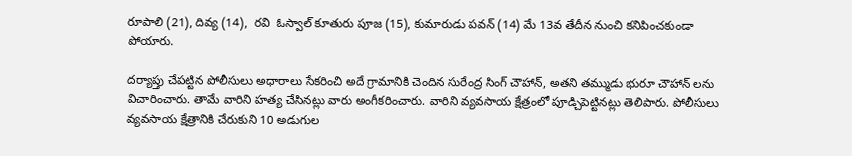రూపాలి (21), దివ్య (14),  రవి  ఓస్వాల్ కూతురు పూజ (15), కుమారుడు పవన్ (14) మే 13వ తేదీన నుంచి కనిపించకుండా పోయారు.

దర్యాప్తు చేపట్టిన పోలీసులు అధారాలు సేకరించి అదే గ్రామానికి చెందిన సురేంద్ర సింగ్ చౌహాన్, అతని తమ్ముడు భురూ చౌహాన్ లను విచారించారు. తామే వారిని హత్య చేసినట్లు వారు అంగీకరించారు. వారిని వ్యవసాయ క్షేత్రంలో పూడ్చిపెట్టినట్లు తెలిపారు. పోలీసులు వ్యవసాయ క్షేత్రానికి చేరుకుని 10 అడుగుల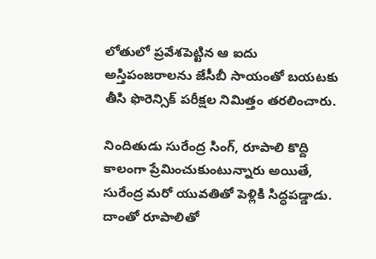లోతులో ప్రవేశపెట్టిన ఆ ఐదు అస్తిపంజరాలను జేసీబీ సాయంతో బయటకు తీసి ఫొరెన్సిక్ పరీక్షల నిమిత్తం తరలించారు.

నిందితుడు సురేంద్ర సింగ్, రూపాలి కొద్ది కాలంగా ప్రేమించుకుంటున్నారు అయితే, సురేంద్ర మరో యువతితో పెళ్లికి సిద్ధపడ్డాడు. దాంతో రూపాలితో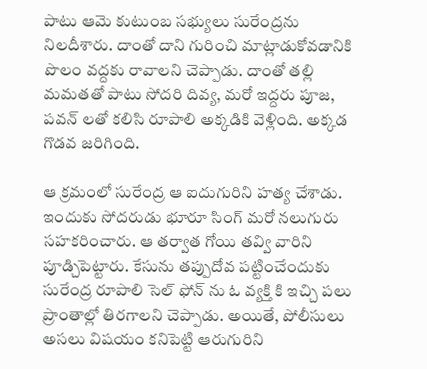పాటు ఆమె కుటుంబ సభ్యులు సురేంద్రను నిలదీశారు. దాంతో దాని గురించి మాట్లాడుకోవడానికి పొలం వద్దకు రావాలని చెప్పాడు. దాంతో తల్లి మమతతో పాటు సోదరి దివ్య, మరో ఇద్దరు పూజ, పవన్ లతో కలిసి రూపాలి అక్కడికి వెళ్లింది. అక్కడ గొడవ జరిగింది.

ఆ క్రమంలో సురేంద్ర ఆ ఐదుగురిని హత్య చేశాడు. ఇందుకు సోదరుడు భూరూ సింగ్ మరో నలుగురు సహకరించారు. ఆ తర్వాత గోయి తవ్వి వారిని పూడ్చిపెట్టారు. కేసును తప్పుదోవ పట్టించేందుకు సురేంద్ర రూపాలి సెల్ ఫోన్ ను ఓ వ్యక్తి కి ఇచ్చి పలు ప్రాంతాల్లో తిరగాలని చెప్పాడు. అయితే, పోలీసులు అసలు విషయం కనిపెట్టి ఆరుగురిని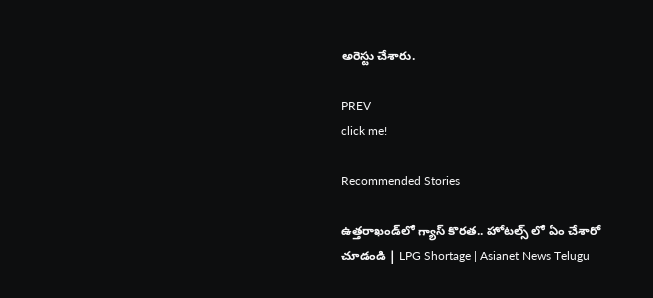అరెస్టు చేశారు.

PREV
click me!

Recommended Stories

ఉత్తరాఖండ్‌లో గ్యాస్ కొరత.. హోటల్స్ లో ఏం చేశారో చూడండి | LPG Shortage | Asianet News Telugu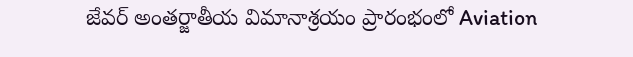జేవర్ అంతర్జాతీయ విమానాశ్రయం ప్రారంభంలో Aviation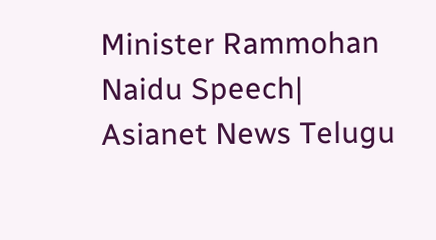Minister Rammohan Naidu Speech| Asianet News Telugu